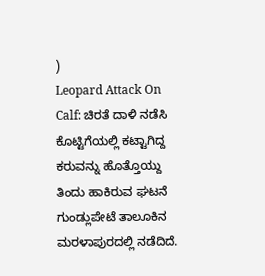)
Leopard Attack On Calf: ಚಿರತೆ ದಾಳಿ ನಡೆಸಿ ಕೊಟ್ಟಿಗೆಯಲ್ಲಿ ಕಟ್ಟಾಗಿದ್ದ ಕರುವನ್ನು ಹೊತ್ತೊಯ್ದು ತಿಂದು ಹಾಕಿರುವ ಘಟನೆ ಗುಂಡ್ಲುಪೇಟೆ ತಾಲೂಕಿನ ಮರಳಾಪುರದಲ್ಲಿ ನಡೆದಿದೆ.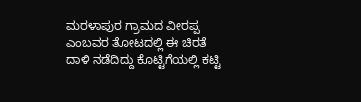ಮರಳಾಪುರ ಗ್ರಾಮದ ವೀರಪ್ಪ ಎಂಬವರ ತೋಟದಲ್ಲಿ ಈ ಚಿರತೆ ದಾಳಿ ನಡೆದಿದ್ದು ಕೊಟ್ಟಿಗೆಯಲ್ಲಿ ಕಟ್ಟಿ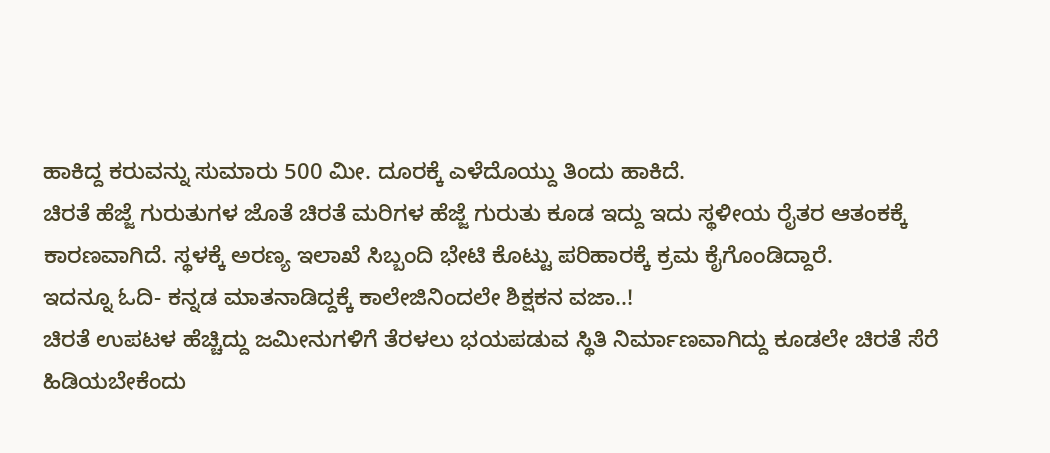ಹಾಕಿದ್ದ ಕರುವನ್ನು ಸುಮಾರು 500 ಮೀ. ದೂರಕ್ಕೆ ಎಳೆದೊಯ್ದು ತಿಂದು ಹಾಕಿದೆ.
ಚಿರತೆ ಹೆಜ್ಜೆ ಗುರುತುಗಳ ಜೊತೆ ಚಿರತೆ ಮರಿಗಳ ಹೆಜ್ಜೆ ಗುರುತು ಕೂಡ ಇದ್ದು ಇದು ಸ್ಥಳೀಯ ರೈತರ ಆತಂಕಕ್ಕೆ ಕಾರಣವಾಗಿದೆ. ಸ್ಥಳಕ್ಕೆ ಅರಣ್ಯ ಇಲಾಖೆ ಸಿಬ್ಬಂದಿ ಭೇಟಿ ಕೊಟ್ಟು ಪರಿಹಾರಕ್ಕೆ ಕ್ರಮ ಕೈಗೊಂಡಿದ್ದಾರೆ.
ಇದನ್ನೂ ಓದಿ- ಕನ್ನಡ ಮಾತನಾಡಿದ್ದಕ್ಕೆ ಕಾಲೇಜಿನಿಂದಲೇ ಶಿಕ್ಷಕನ ವಜಾ..!
ಚಿರತೆ ಉಪಟಳ ಹೆಚ್ಚಿದ್ದು ಜಮೀನುಗಳಿಗೆ ತೆರಳಲು ಭಯಪಡುವ ಸ್ಥಿತಿ ನಿರ್ಮಾಣವಾಗಿದ್ದು ಕೂಡಲೇ ಚಿರತೆ ಸೆರೆ ಹಿಡಿಯಬೇಕೆಂದು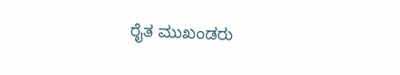ರೈತ ಮುಖಂಡರು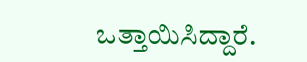ಒತ್ತಾಯಿಸಿದ್ದಾರೆ.